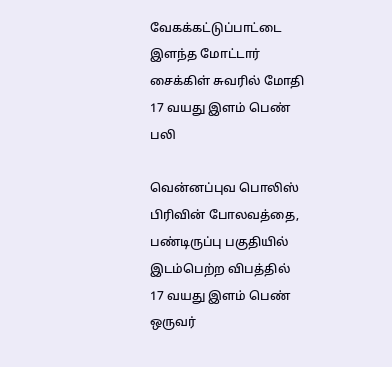வேகக்கட்டுப்பாட்டை இளந்த மோட்டார் சைக்கிள் சுவரில் மோதி 17 வயது இளம் பெண் பலி

வென்னப்புவ பொலிஸ் பிரிவின் போலவத்தை, பண்டிருப்பு பகுதியில் இடம்பெற்ற விபத்தில்
17 வயது இளம் பெண் ஒருவர்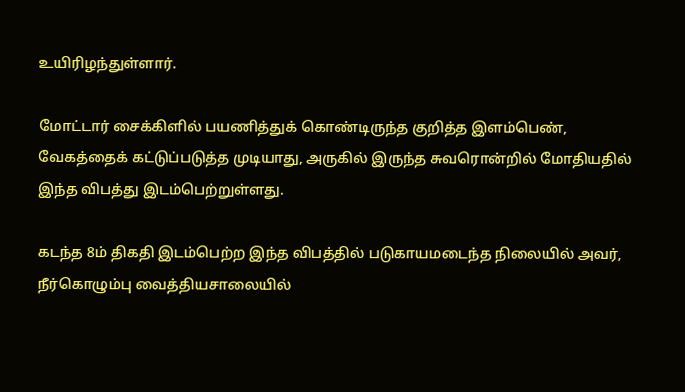உயிரிழந்துள்ளார்.

மோட்டார் சைக்கிளில் பயணித்துக் கொண்டிருந்த குறித்த இளம்பெண், வேகத்தைக் கட்டுப்படுத்த முடியாது, அருகில் இருந்த சுவரொன்றில் மோதியதில் இந்த விபத்து இடம்பெற்றுள்ளது.

கடந்த 8ம் திகதி இடம்பெற்ற இந்த விபத்தில் படுகாயமடைந்த நிலையில் அவர், நீர்கொழும்பு வைத்தியசாலையில்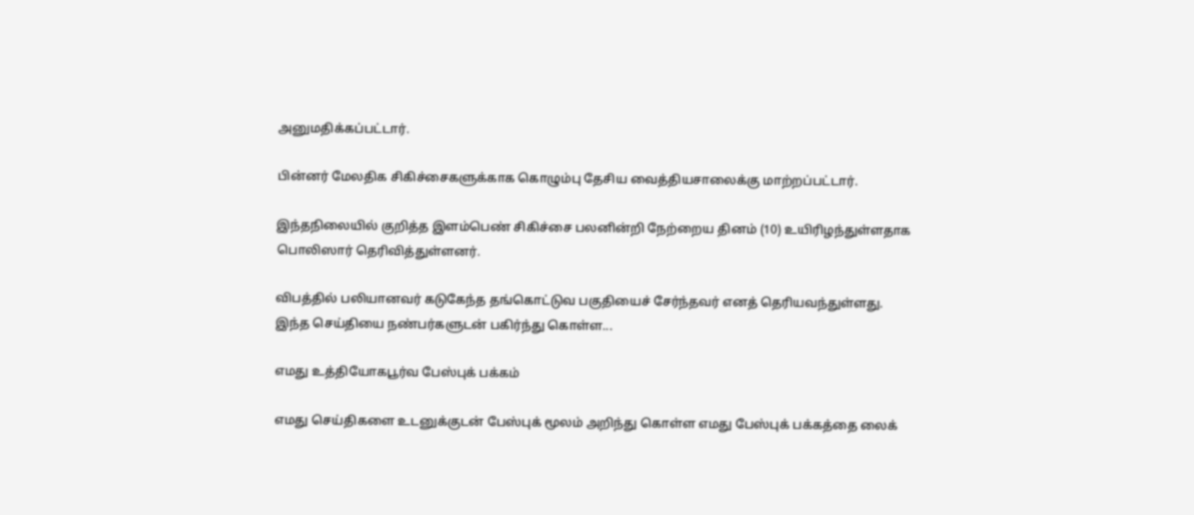அனுமதிக்கப்பட்டார்.

பின்னர் மேலதிக சிகிச்சைகளுக்காக கொழும்பு தேசிய வைத்தியசாலைக்கு மாற்றப்பட்டார்.

இந்தநிலையில் குறித்த இளம்பெண் சிகிச்சை பலனின்றி நேற்றைய தினம் (10) உயிரிழந்துள்ளதாக பொலிஸார் தெரிவித்துள்ளனர்.

விபத்தில் பலியானவர் கடுகேந்த தங்கொட்டுவ பகுதியைச் சேர்ந்தவர் எனத் தெரியவந்துள்ளது.
இந்த செய்தியை நண்பர்களுடன் பகிர்ந்து கொள்ள...

எமது உத்தியோகபூர்வ பேஸ்புக் பக்கம்

எமது செய்திகளை உடனுக்குடன் பேஸ்புக் மூலம் அறிந்து கொள்ள எமது பேஸ்புக் பக்கத்தை லைக்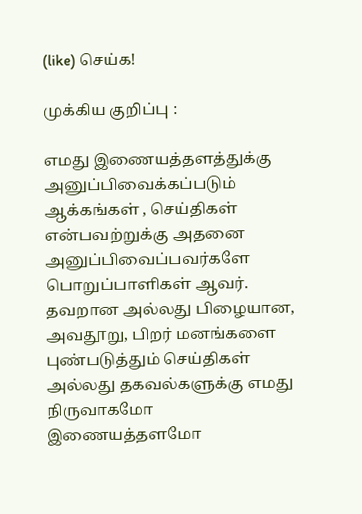(like) செய்க!

முக்கிய குறிப்பு :

எமது இணையத்தளத்துக்கு அனுப்பிவைக்கப்படும் ஆக்கங்கள் , செய்திகள் என்பவற்றுக்கு அதனை அனுப்பிவைப்பவர்களே பொறுப்பாளிகள் ஆவர். தவறான அல்லது பிழையான, அவதூறு, பிறர் மனங்களை புண்படுத்தும் செய்திகள் அல்லது தகவல்களுக்கு எமது நிருவாகமோ இணையத்தளமோ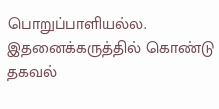பொறுப்பாளியல்ல. இதனைக்கருத்தில் கொண்டு தகவல்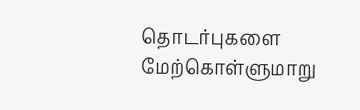தொடர்புகளை மேற்கொள்ளுமாறு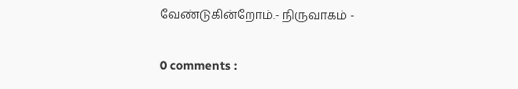வேண்டுகின்றோம்.- நிருவாகம் -

0 comments :